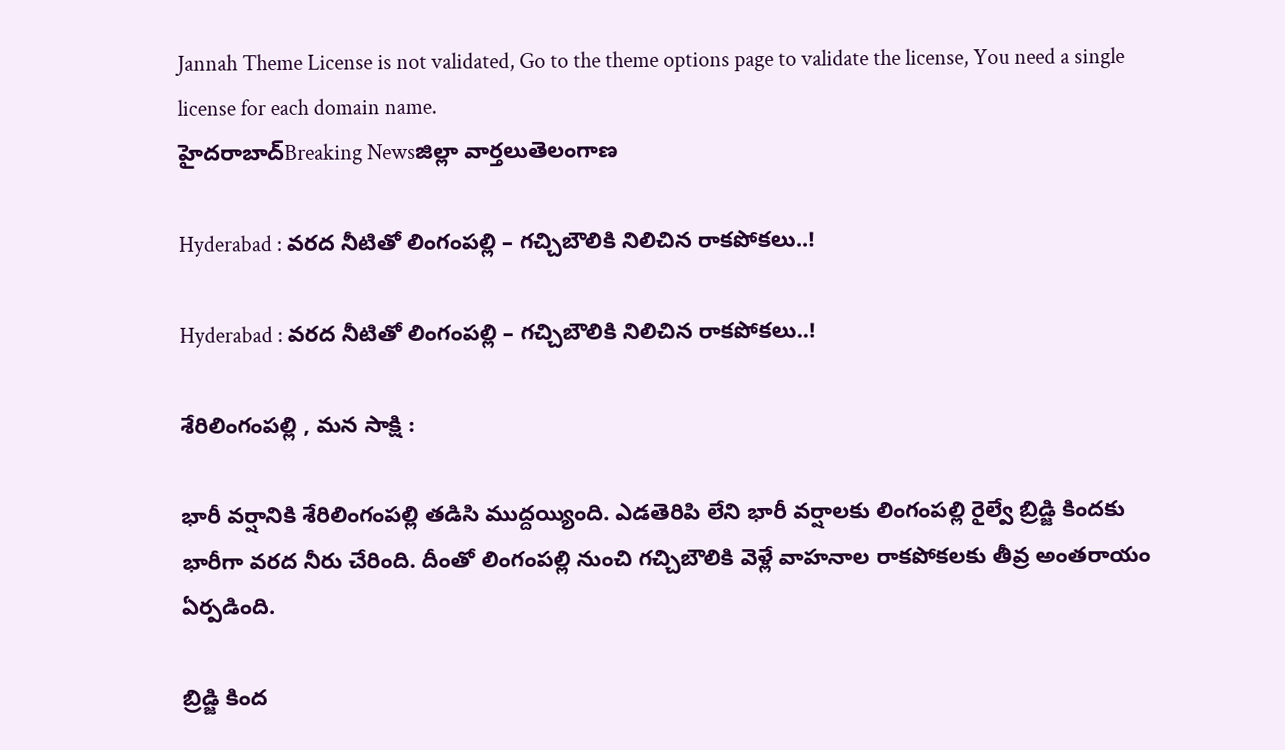Jannah Theme License is not validated, Go to the theme options page to validate the license, You need a single license for each domain name.
హైదరాబాద్Breaking Newsజిల్లా వార్తలుతెలంగాణ

Hyderabad : వరద నీటితో లింగంపల్లి – గచ్చిబౌలికి నిలిచిన రాకపోకలు..!

Hyderabad : వరద నీటితో లింగంపల్లి – గచ్చిబౌలికి నిలిచిన రాకపోకలు..!

శేరిలింగంపల్లి , మన సాక్షి :

భారీ వర్షానికి శేరిలింగంపల్లి తడిసి ముద్దయ్యింది. ఎడతెరిపి లేని భారీ వర్షాలకు లింగంపల్లి రైల్వే బ్రిడ్జి కిందకు భారీగా వరద నీరు చేరింది. దీంతో లింగంపల్లి నుంచి గచ్చిబౌలికి వెళ్లే వాహనాల రాకపోకలకు తీవ్ర అంతరాయం ఏర్పడింది.

బ్రిడ్జి కింద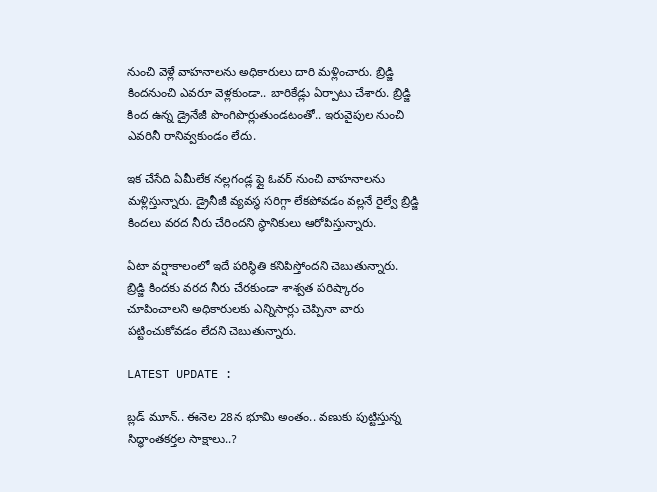నుంచి వెళ్లే వాహనాలను అధికారులు దారి మళ్లించారు. బ్రిడ్జి కిందనుంచి ఎవరూ వెళ్లకుండా.. బారికేడ్లు ఏర్పాటు చేశారు. బ్రిడ్జి కింద ఉన్న డ్రైనేజీ పొంగిపొర్లుతుండటంతో.. ఇరువైపుల నుంచి ఎవరినీ రానివ్వకుండం లేదు.

ఇక చేసేది ఏమీలేక నల్లగండ్ల ఫ్లై ఓవర్ నుంచి వాహనాలను మళ్లిస్తున్నారు. డ్రైనీజీ వ్యవస్థ సరిగ్గా లేకపోవడం వల్లనే రైల్వే బ్రిడ్జి కిందలు వరద నీరు చేరిందని స్థానికులు ఆరోపిస్తున్నారు.

ఏటా వర్షాకాలంలో ఇదే పరిస్థితి కనిపిస్తోందని చెబుతున్నారు. బ్రిడ్జి కిందకు వరద నీరు చేరకుండా శాశ్వత పరిష్కారం చూపించాలని అధికారులకు ఎన్నిసార్లు చెప్పినా వారు పట్టించుకోవడం లేదని చెబుతున్నారు.

LATEST UPDATE :

బ్లడ్ మూన్.. ఈనెల 28న భూమి అంతం.. వణుకు పుట్టిస్తున్న సిద్ధాంతకర్తల సాక్షాలు..?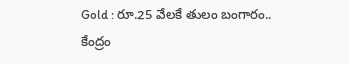Gold : రూ.25 వేలకే తులం బంగారం.. కేంద్రం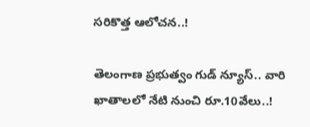సరికొత్త ఆలోచన..!

తెలంగాణ ప్రభుత్వం గుడ్ న్యూస్.. వారి ఖాతాలలో నేటి నుంచి రూ.10వేలు..!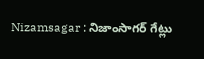Nizamsagar : నిజాంసాగర్ గేట్లు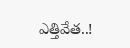ఎత్తివేత..!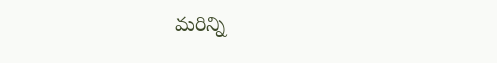మరిన్ని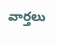వార్తలు